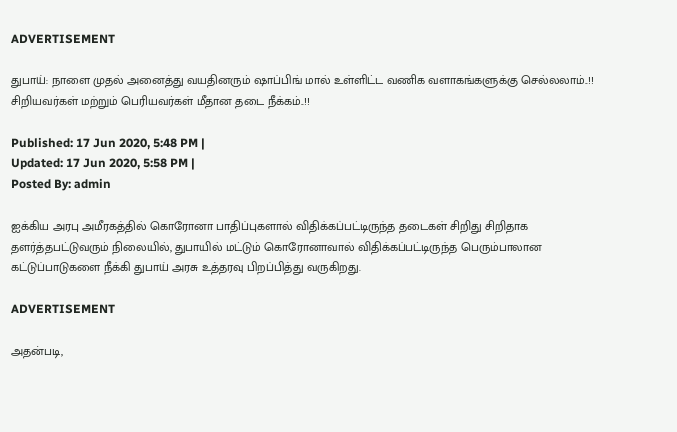ADVERTISEMENT

துபாய்: நாளை முதல் அனைத்து வயதினரும் ஷாப்பிங் மால் உள்ளிட்ட வணிக வளாகங்களுக்கு செல்லலாம்..!! சிறியவர்கள் மற்றும் பெரியவர்கள் மீதான தடை நீக்கம்..!!

Published: 17 Jun 2020, 5:48 PM |
Updated: 17 Jun 2020, 5:58 PM |
Posted By: admin

ஐக்கிய அரபு அமீரகத்தில் கொரோனா பாதிப்புகளால் விதிக்கப்பட்டிருந்த தடைகள் சிறிது சிறிதாக தளர்த்தபட்டுவரும் நிலையில், துபாயில் மட்டும் கொரோனாவால் விதிக்கப்பட்டிருந்த பெரும்பாலான கட்டுப்பாடுகளை நீக்கி துபாய் அரசு உத்தரவு பிறப்பித்து வருகிறது.

ADVERTISEMENT

அதன்படி,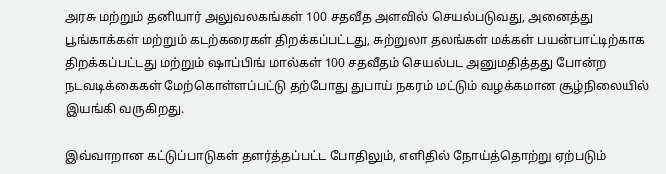அரசு மற்றும் தனியார் அலுவலகங்கள் 100 சதவீத அளவில் செயல்படுவது, அனைத்து பூங்காக்கள் மற்றும் கடற்கரைகள் திறக்கப்பட்டது, சுற்றுலா தலங்கள் மக்கள் பயன்பாட்டிற்காக திறக்கப்பட்டது மற்றும் ஷாப்பிங் மால்கள் 100 சதவீதம் செயல்பட அனுமதித்தது போன்ற நடவடிக்கைகள் மேற்கொள்ளப்பட்டு தற்போது துபாய் நகரம் மட்டும் வழக்கமான சூழ்நிலையில் இயங்கி வருகிறது.

இவ்வாறான கட்டுப்பாடுகள் தளர்த்தப்பட்ட போதிலும், எளிதில் நோய்த்தொற்று ஏற்படும்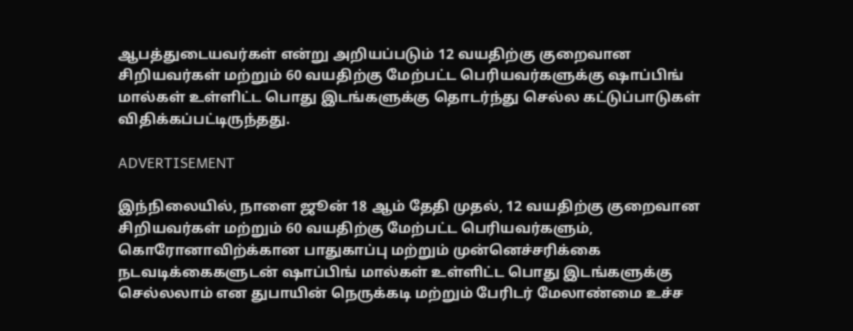ஆபத்துடையவர்கள் என்று அறியப்படும் 12 வயதிற்கு குறைவான சிறியவர்கள் மற்றும் 60 வயதிற்கு மேற்பட்ட பெரியவர்களுக்கு ஷாப்பிங் மால்கள் உள்ளிட்ட பொது இடங்களுக்கு தொடர்ந்து செல்ல கட்டுப்பாடுகள் விதிக்கப்பட்டிருந்தது.

ADVERTISEMENT

இந்நிலையில், நாளை ஜூன் 18 ஆம் தேதி முதல், 12 வயதிற்கு குறைவான சிறியவர்கள் மற்றும் 60 வயதிற்கு மேற்பட்ட பெரியவர்களும், கொரோனாவிற்க்கான பாதுகாப்பு மற்றும் முன்னெச்சரிக்கை நடவடிக்கைகளுடன் ஷாப்பிங் மால்கள் உள்ளிட்ட பொது இடங்களுக்கு செல்லலாம் என துபாயின் நெருக்கடி மற்றும் பேரிடர் மேலாண்மை உச்ச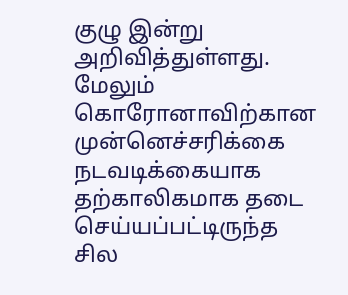குழு இன்று அறிவித்துள்ளது. மேலும் கொரோனாவிற்கான முன்னெச்சரிக்கை நடவடிக்கையாக தற்காலிகமாக தடை செய்யப்பட்டிருந்த சில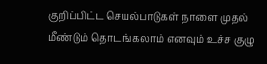குறிப்பிட்ட செயல்பாடுகள் நாளை முதல் மீண்டும் தொடங்கலாம் எனவும் உச்ச குழு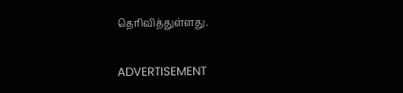தெரிவித்துள்ளது.

ADVERTISEMENT